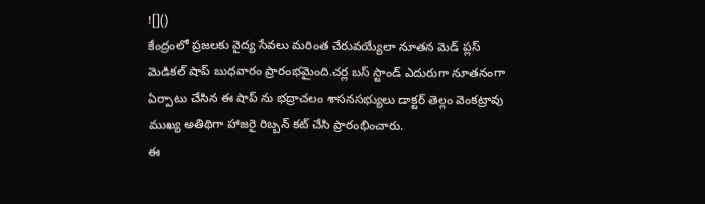![]()
కేంద్రంలో ప్రజలకు వైద్య సేవలు మరింత చేరువయ్యేలా నూతన మెడ్ ప్లస్ మెడికల్ షాప్ బుధవారం ప్రారంభమైంది.చర్ల బస్ స్టాండ్ ఎదురుగా నూతనంగా ఏర్పాటు చేసిన ఈ షాప్ ను భద్రాచలం శాసనసభ్యులు డాక్టర్ తెల్లం వెంకట్రావు ముఖ్య అతిథిగా హాజరై రిబ్బన్ కట్ చేసి ప్రారంభించారు.
ఈ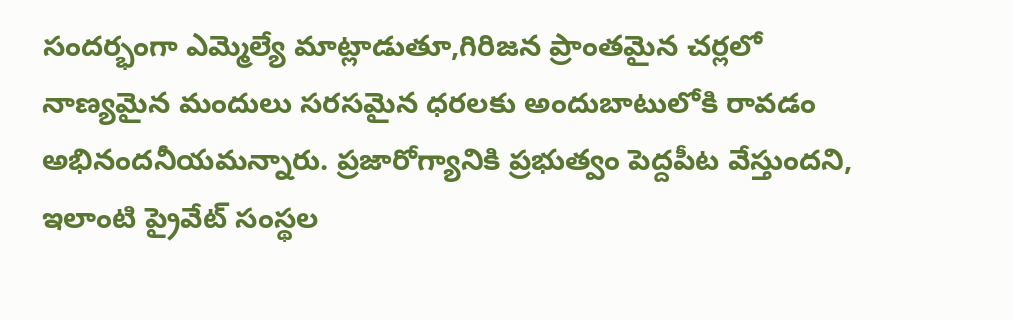సందర్భంగా ఎమ్మెల్యే మాట్లాడుతూ,గిరిజన ప్రాంతమైన చర్లలో నాణ్యమైన మందులు సరసమైన ధరలకు అందుబాటులోకి రావడం అభినందనీయమన్నారు. ప్రజారోగ్యానికి ప్రభుత్వం పెద్దపీట వేస్తుందని, ఇలాంటి ప్రైవేట్ సంస్థల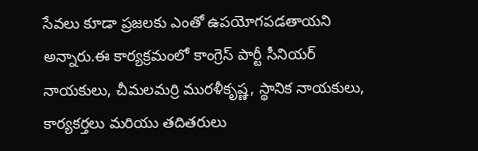సేవలు కూడా ప్రజలకు ఎంతో ఉపయోగపడతాయని అన్నారు.ఈ కార్యక్రమంలో కాంగ్రెస్ పార్టీ సీనియర్ నాయకులు, చీమలమర్రి మురళీకృష్ణ, స్థానిక నాయకులు, కార్యకర్తలు మరియు తదితరులు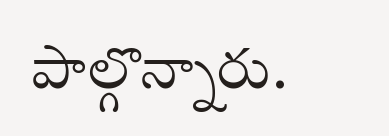పాల్గొన్నారు.